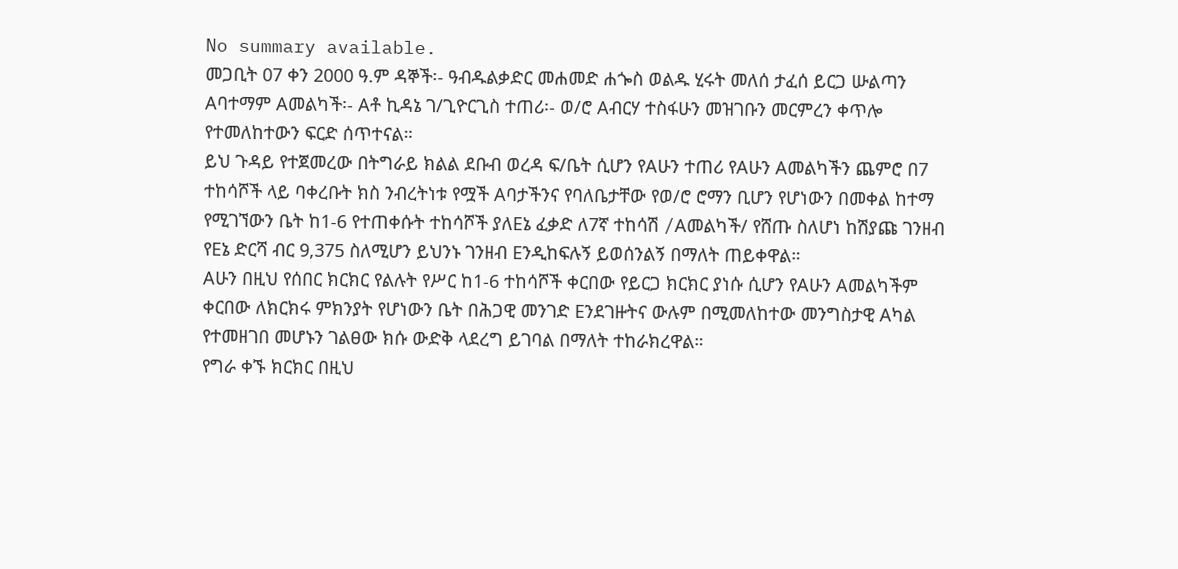No summary available.
መጋቢት 07 ቀን 2000 ዓ.ም ዳኞች፡- ዓብዱልቃድር መሐመድ ሐጐስ ወልዱ ሂሩት መለሰ ታፈሰ ይርጋ ሡልጣን Aባተማም Aመልካች፡- Aቶ ኪዳኔ ገ/ጊዮርጊስ ተጠሪ፡- ወ/ሮ Aብርሃ ተስፋሁን መዝገቡን መርምረን ቀጥሎ የተመለከተውን ፍርድ ሰጥተናል።
ይህ ጉዳይ የተጀመረው በትግራይ ክልል ደቡብ ወረዳ ፍ/ቤት ሲሆን የAሁን ተጠሪ የAሁን Aመልካችን ጨምሮ በ7 ተከሳሾች ላይ ባቀረቡት ክስ ንብረትነቱ የሟች Aባታችንና የባለቤታቸው የወ/ሮ ሮማን ቢሆን የሆነውን በመቀል ከተማ የሚገኘውን ቤት ከ1-6 የተጠቀሱት ተከሳሾች ያለEኔ ፈቃድ ለ7ኛ ተከሳሽ /Aመልካች/ የሸጡ ስለሆነ ከሽያጩ ገንዘብ የEኔ ድርሻ ብር 9,375 ስለሚሆን ይህንኑ ገንዘብ Eንዲከፍሉኝ ይወሰንልኝ በማለት ጠይቀዋል።
Aሁን በዚህ የሰበር ክርክር የልሉት የሥር ከ1-6 ተከሳሾች ቀርበው የይርጋ ክርክር ያነሱ ሲሆን የAሁን Aመልካችም ቀርበው ለክርክሩ ምክንያት የሆነውን ቤት በሕጋዊ መንገድ Eንደገዙትና ውሉም በሚመለከተው መንግስታዊ Aካል የተመዘገበ መሆኑን ገልፀው ክሱ ውድቅ ላደረግ ይገባል በማለት ተከራክረዋል።
የግራ ቀኙ ክርክር በዚህ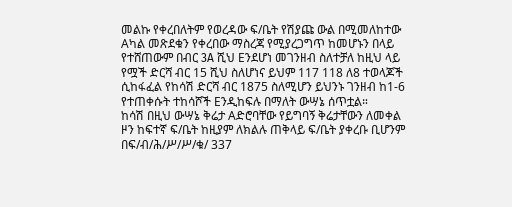መልኩ የቀረበለትም የወረዳው ፍ/ቤት የሽያጩ ውል በሚመለከተው Aካል መጽደቁን የቀረበው ማስረጃ የሚያረጋግጥ ከመሆኑን በላይ የተሸጠውም በብር 3A ሺህ Eንደሆነ መገንዘብ ስለተቻለ ከዚህ ላይ የሟች ድርሻ ብር 15 ሺህ ስለሆነና ይህም 117 118 ለ8 ተወላጆች ሲከፋፈል የከሳሽ ድርሻ ብር 1875 ስለሚሆን ይህንኑ ገንዘብ ከ1-6 የተጠቀሱት ተከሳሾች Eንዲከፍሉ በማለት ውሣኔ ሰጥቷል።
ከሳሽ በዚህ ውሣኔ ቅሬታ Aድሮባቸው የይግባኝ ቅሬታቸውን ለመቀል ዞን ከፍተኛ ፍ/ቤት ከዚያም ለክልሉ ጠቅላይ ፍ/ቤት ያቀረቡ ቢሆንም በፍ/ብ/ሕ/ሥ/ሥ/ቁ/ 337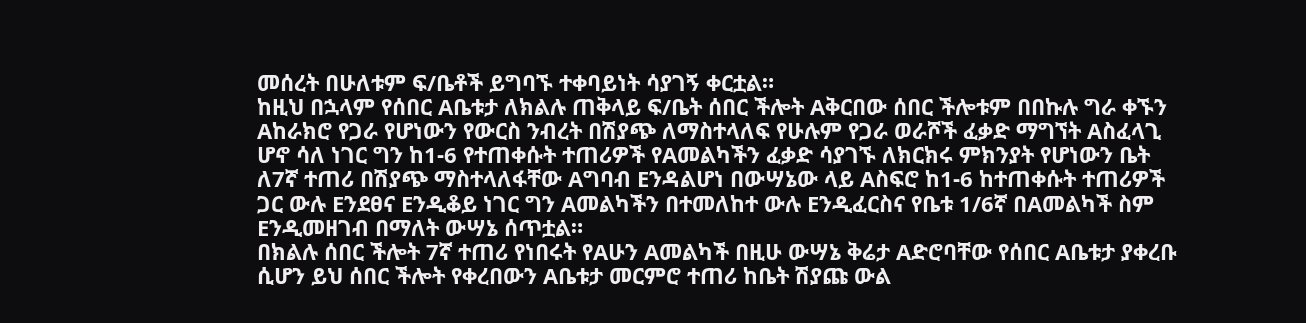መሰረት በሁለቱም ፍ/ቤቶች ይግባኙ ተቀባይነት ሳያገኝ ቀርቷል።
ከዚህ በኋላም የሰበር Aቤቱታ ለክልሉ ጠቅላይ ፍ/ቤት ሰበር ችሎት Aቅርበው ሰበር ችሎቱም በበኩሉ ግራ ቀኙን Aከራክሮ የጋራ የሆነውን የውርስ ንብረት በሽያጭ ለማስተላለፍ የሁሉም የጋራ ወራሾች ፈቃድ ማግኘት Aስፈላጊ ሆኖ ሳለ ነገር ግን ከ1-6 የተጠቀሱት ተጠሪዎች የAመልካችን ፈቃድ ሳያገኙ ለክርክሩ ምክንያት የሆነውን ቤት ለ7ኛ ተጠሪ በሽያጭ ማስተላለፋቸው Aግባብ Eንዳልሆነ በውሣኔው ላይ Aስፍሮ ከ1-6 ከተጠቀሱት ተጠሪዎች ጋር ውሉ Eንደፀና Eንዲቆይ ነገር ግን Aመልካችን በተመለከተ ውሉ Eንዲፈርስና የቤቱ 1/6ኛ በAመልካች ስም Eንዲመዘገብ በማለት ውሣኔ ሰጥቷል።
በክልሉ ሰበር ችሎት 7ኛ ተጠሪ የነበሩት የAሁን Aመልካች በዚሁ ውሣኔ ቅሬታ Aድሮባቸው የሰበር Aቤቱታ ያቀረቡ ሲሆን ይህ ሰበር ችሎት የቀረበውን Aቤቱታ መርምሮ ተጠሪ ከቤት ሽያጩ ውል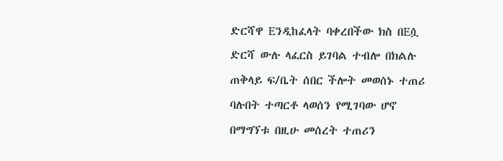ድርሻዋ Eንዲከፈላት ባቀረበችው ክስ በEሷ ድርሻ ውሉ ላፈርስ ይገባል ተብሎ በክልሉ ጠቅላይ ፍ/ቤት ሰበር ችሎት መወሰኑ ተጠሪ ባሉበት ተጣርቶ ላወሰን የሚገባው ሆኖ በማግኘቱ በዚሁ መሰረት ተጠሪን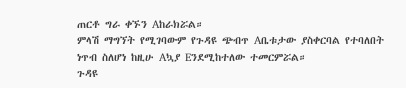ጠርቶ ግራ ቀኙን Aከራክሯል።
ምላሽ ማግኘት የሚገባውም የጉዳዩ ጭብጥ Aቤቱታው ያስቀርባል የተባለበት ነጥብ ስለሆነ ከዚሁ Aኳያ Eንደሚከተለው ተመርምሯል።
ጉዳዩ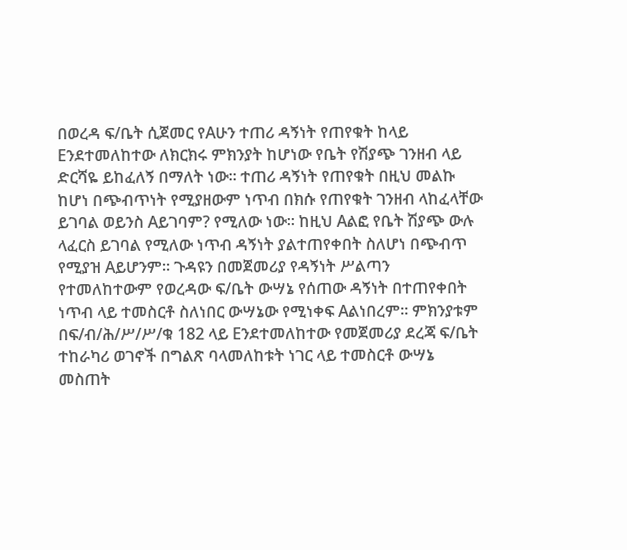በወረዳ ፍ/ቤት ሲጀመር የAሁን ተጠሪ ዳኝነት የጠየቁት ከላይ Eንደተመለከተው ለክርክሩ ምክንያት ከሆነው የቤት የሽያጭ ገንዘብ ላይ ድርሻዬ ይከፈለኝ በማለት ነው። ተጠሪ ዳኝነት የጠየቁት በዚህ መልኩ ከሆነ በጭብጥነት የሚያዘውም ነጥብ በክሱ የጠየቁት ገንዘብ ላከፈላቸው ይገባል ወይንስ Aይገባም? የሚለው ነው። ከዚህ Aልፎ የቤት ሽያጭ ውሉ ላፈርስ ይገባል የሚለው ነጥብ ዳኝነት ያልተጠየቀበት ስለሆነ በጭብጥ የሚያዝ Aይሆንም። ጉዳዩን በመጀመሪያ የዳኝነት ሥልጣን የተመለከተውም የወረዳው ፍ/ቤት ውሣኔ የሰጠው ዳኝነት በተጠየቀበት ነጥብ ላይ ተመስርቶ ስለነበር ውሣኔው የሚነቀፍ Aልነበረም። ምክንያቱም በፍ/ብ/ሕ/ሥ/ሥ/ቁ 182 ላይ Eንደተመለከተው የመጀመሪያ ደረጃ ፍ/ቤት ተከራካሪ ወገኖች በግልጽ ባላመለከቱት ነገር ላይ ተመስርቶ ውሣኔ መስጠት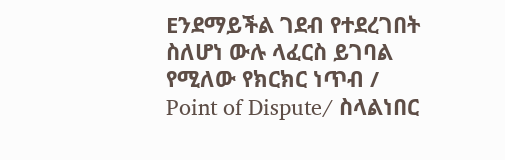Eንደማይችል ገደብ የተደረገበት ስለሆነ ውሉ ላፈርስ ይገባል የሚለው የክርክር ነጥብ / Point of Dispute/ ስላልነበር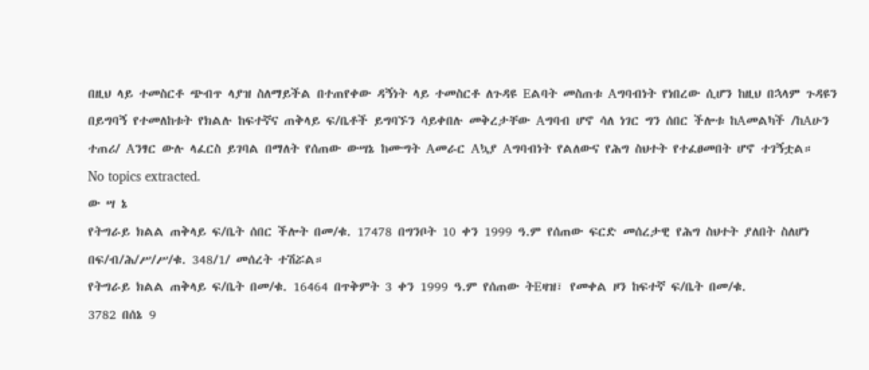በዚህ ላይ ተመስርቶ ጭብጥ ላያዝ ስለማይችል በተጠየቀው ዳኝነት ላይ ተመስርቶ ለጉዳዩ Eልባት መስጠቱ Aግባብነት የነበረው ሲሆን ከዚህ በኋላም ጉዳዩን በይግባኝ የተመለከቱት የክልሉ ከፍተኛና ጠቅላይ ፍ/ቤቶች ይግባኙን ሳይቀበሉ መቅረታቸው Aግባብ ሆኖ ሳለ ነገር ግን ሰበር ችሎቱ ከAመልካች /ከAሁን ተጠሪ/ Aንፃር ውሉ ላፈርስ ይገባል በማለት የሰጠው ውሣኔ ከሙግት Aመራር Aኳያ Aግባብነት የልለውና የሕግ ስህተት የተፈፀመበት ሆኖ ተገኝቷል።
No topics extracted.
ው ሣ ኔ
የትግራይ ክልል ጠቅላይ ፍ/ቤት ሰበር ችሎት በመ/ቁ. 17478 በግንቦት 10 ቀን 1999 ዓ.ም የሰጠው ፍርድ መሰረታዊ የሕግ ስህተት ያለበት ስለሆነ በፍ/ብ/ሕ/ሥ/ሥ/ቁ. 348/1/ መሰረት ተሽሯል።
የትግራይ ክልል ጠቅላይ ፍ/ቤት በመ/ቁ. 16464 በጥቅምት 3 ቀን 1999 ዓ.ም የሰጠው ትEዛዝ፣ የመቀል ዞን ከፍተኛ ፍ/ቤት በመ/ቁ.
3782 በሰኔ 9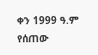ቀን 1999 ዓ.ም የሰጠው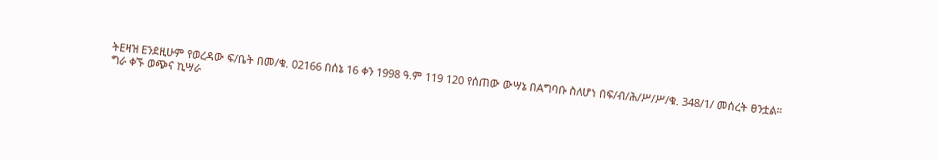ትEዛዝ Eንደዚሁም የወረዳው ፍ/ቤት በመ/ቁ. 02166 በሰኔ 16 ቀን 1998 ዓ.ም 119 120 የሰጠው ውሣኔ በAግባቡ ስለሆነ በፍ/ብ/ሕ/ሥ/ሥ/ቁ. 348/1/ መሰረት ፀንቷል።
ግራ ቀኙ ወጭና ኪሣራ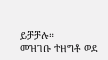ይቻቻሉ።
መዝገቡ ተዘግቶ ወደ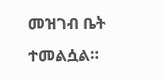መዝገብ ቤት ተመልሷል።